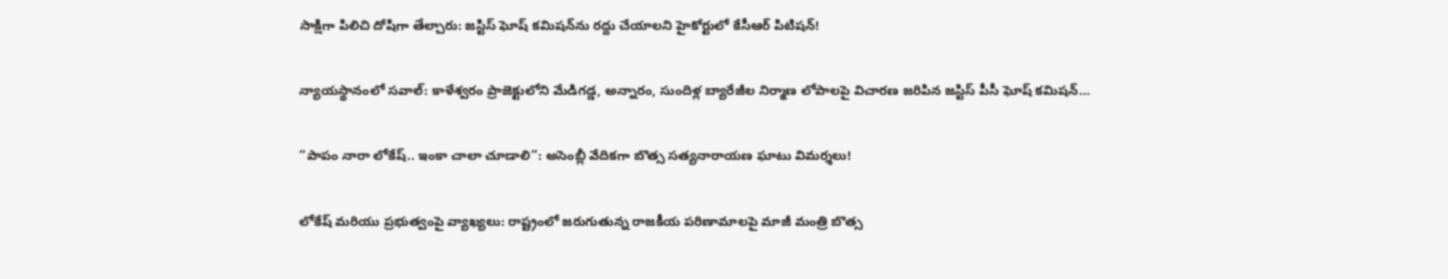సాక్షిగా పిలిచి దోషిగా తేల్చారు: జస్టిస్ ఘోష్ కమిషన్‌ను రద్దు చేయాలని హైకోర్టులో కేసీఆర్ పిటిషన్!

న్యాయస్థానంలో సవాల్: కాళేశ్వరం ప్రాజెక్టులోని మేడిగడ్డ, అన్నారం, సుందిళ్ల బ్యారేజీల నిర్మాణ లోపాలపై విచారణ జరిపిన జస్టిస్ పీసీ ఘోష్ కమిషన్…

“పాపం నారా లోకేష్.. ఇంకా చాలా చూడాలి”: అసెంబ్లీ వేదికగా బొత్స సత్యనారాయణ ఘాటు విమర్శలు!

లోకేష్ మరియు ప్రభుత్వంపై వ్యాఖ్యలు: రాష్ట్రంలో జరుగుతున్న రాజకీయ పరిణామాలపై మాజీ మంత్రి బొత్స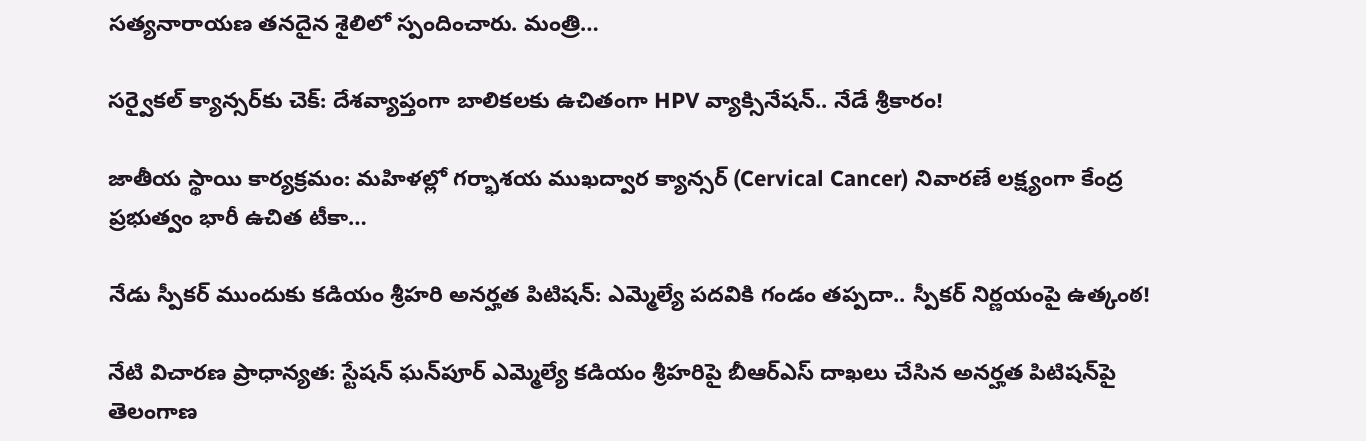సత్యనారాయణ తనదైన శైలిలో స్పందించారు. మంత్రి…

సర్వైకల్ క్యాన్సర్‌కు చెక్: దేశవ్యాప్తంగా బాలికలకు ఉచితంగా HPV వ్యాక్సినేషన్.. నేడే శ్రీకారం!

జాతీయ స్థాయి కార్యక్రమం: మహిళల్లో గర్భాశయ ముఖద్వార క్యాన్సర్ (Cervical Cancer) నివారణే లక్ష్యంగా కేంద్ర ప్రభుత్వం భారీ ఉచిత టీకా…

నేడు స్పీకర్ ముందుకు కడియం శ్రీహరి అనర్హత పిటిషన్: ఎమ్మెల్యే పదవికి గండం తప్పదా.. స్పీకర్ నిర్ణయంపై ఉత్కంఠ!

నేటి విచారణ ప్రాధాన్యత: స్టేషన్ ఘన్‌పూర్ ఎమ్మెల్యే కడియం శ్రీహరిపై బీఆర్ఎస్ దాఖలు చేసిన అనర్హత పిటిషన్‌పై తెలంగాణ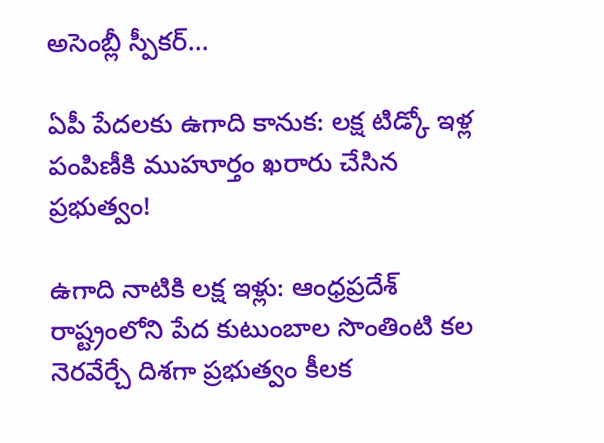అసెంబ్లీ స్పీకర్…

ఏపీ పేదలకు ఉగాది కానుక: లక్ష టిడ్కో ఇళ్ల పంపిణీకి ముహూర్తం ఖరారు చేసిన ప్రభుత్వం!

ఉగాది నాటికి లక్ష ఇళ్లు: ఆంధ్రప్రదేశ్ రాష్ట్రంలోని పేద కుటుంబాల సొంతింటి కల నెరవేర్చే దిశగా ప్రభుత్వం కీలక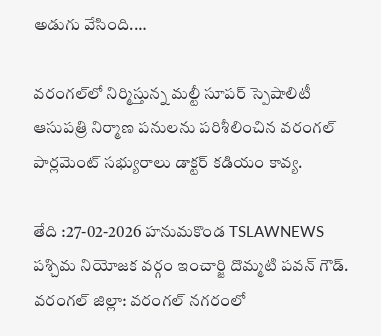అడుగు వేసింది.…

వరంగల్‌లో నిర్మిస్తున్న మల్టీ సూపర్ స్పెషాలిటీ ఆసుపత్రి నిర్మాణ పనులను పరిశీలించిన వరంగల్ పార్లమెంట్ సభ్యురాలు డాక్టర్ కడియం కావ్య.

తేది :27-02-2026 హనుమకొండ TSLAWNEWS పశ్చిమ నియోజక వర్గం ఇంచార్జి దొమ్మటి పవన్ గౌడ్. వరంగల్ జిల్లా: వరంగల్ నగరంలో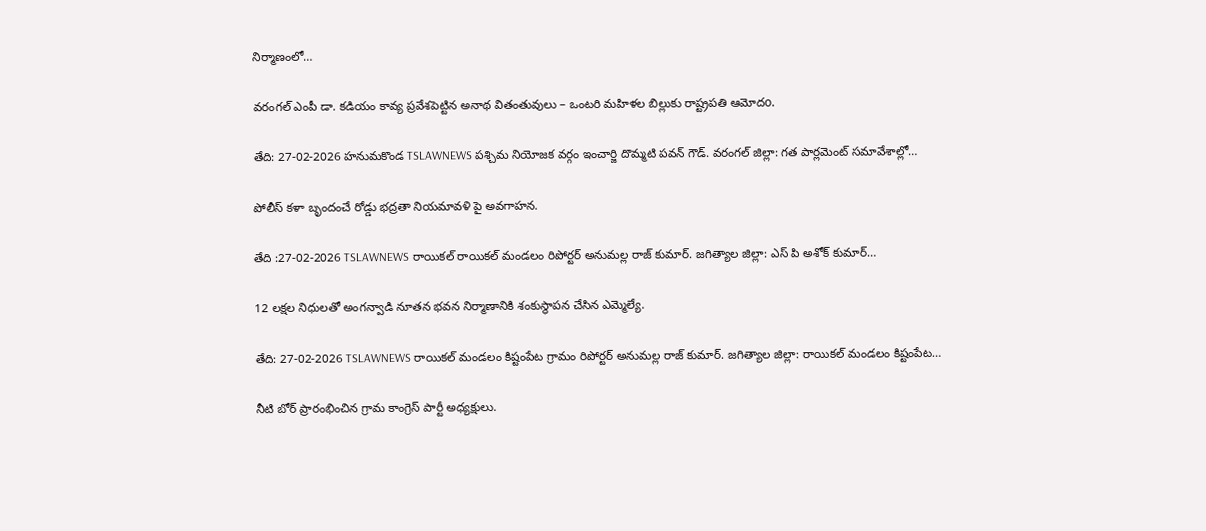నిర్మాణంలో…

వరంగల్ ఎంపీ డా. కడియం కావ్య ప్రవేశపెట్టిన అనాథ వితంతువులు – ఒంటరి మహిళల బిల్లుకు రాష్ట్రపతి ఆమోదo.

తేది: 27-02-2026 హనుమకొండ TSLAWNEWS పశ్చిమ నియోజక వర్గం ఇంచార్జి దొమ్మటి పవన్ గౌడ్. వరంగల్ జిల్లా: గత పార్లమెంట్ సమావేశాల్లో…

పోలీస్ కళా బృందంచే రోడ్డు భద్రతా నియమావళి పై అవగాహన.

తేది :27-02-2026 TSLAWNEWS రాయికల్ రాయికల్ మండలం రిపోర్టర్ అనుమల్ల రాజ్ కుమార్. జగిత్యాల జిల్లా: ఎస్ పి అశోక్ కుమార్…

12 లక్షల నిధులతో అంగన్వాడి నూతన భవన నిర్మాణానికి శంకుస్థాపన చేసిన ఎమ్మెల్యే.

తేది: 27-02-2026 TSLAWNEWS రాయికల్ మండలం కిష్టంపేట గ్రామం రిపోర్టర్ అనుమల్ల రాజ్ కుమార్. జగిత్యాల జిల్లా: రాయికల్ మండలం కిష్టంపేట…

నీటి బోర్ ప్రారంభించిన గ్రామ కాంగ్రెస్ పార్టీ అధ్యక్షులు.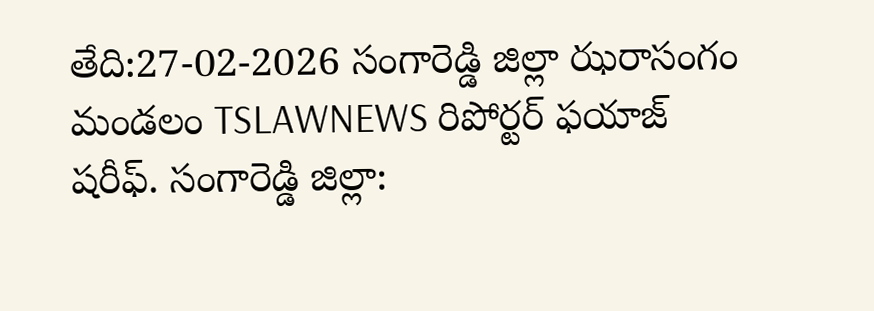తేది:27-02-2026 సంగారెడ్డి జిల్లా ఝరాసంగం మండలం TSLAWNEWS రిపోర్టర్ ఫయాజ్ షరీఫ్. సంగారెడ్డి జిల్లా: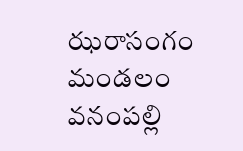ఝరాసంగం మండలం వనంపల్లి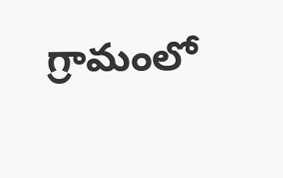గ్రామంలో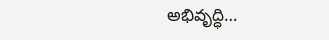అభివృద్ధి…